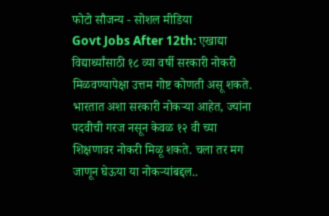फोटो सौजन्य - सोशल मीडिया
Govt Jobs After 12th: एखाद्या विद्यार्थ्यांसाठी १८ व्या वर्षी सरकारी नोकरी मिळवण्यापेक्षा उत्तम गोष्ट कोणती असू शकते. भारतात अशा सरकारी नोकऱ्या आहेत, ज्यांना पदवीची गरज नसून केवळ १२ वी च्या शिक्षणावर नोकरी मिळू शकते. चला तर मग जाणून घेऊया या नोकऱ्यांबद्दल..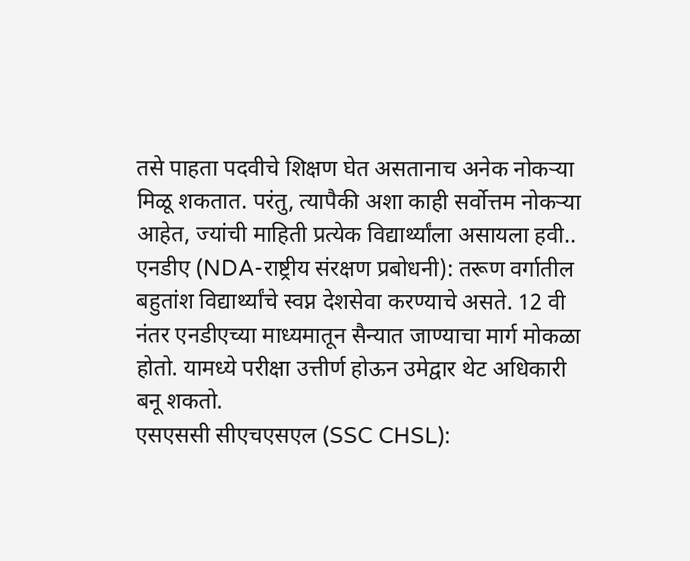तसे पाहता पदवीचे शिक्षण घेत असतानाच अनेक नोकऱ्या मिळू शकतात. परंतु, त्यापैकी अशा काही सर्वोत्तम नोकऱ्या आहेत, ज्यांची माहिती प्रत्येक विद्यार्थ्यांला असायला हवी..
एनडीए (NDA-राष्ट्रीय संरक्षण प्रबोधनी): तरूण वर्गातील बहुतांश विद्यार्थ्यांचे स्वप्न देशसेवा करण्याचे असते. 12 वी नंतर एनडीएच्या माध्यमातून सैन्यात जाण्याचा मार्ग मोकळा होतो. यामध्ये परीक्षा उत्तीर्ण होऊन उमेद्वार थेट अधिकारी बनू शकतो.
एसएससी सीएचएसएल (SSC CHSL):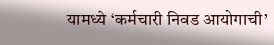यामध्ये ‘कर्मचारी निवड आयोगाची’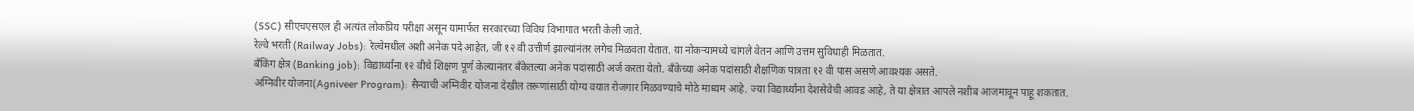(SSC) सीएचएसएल ही अत्यंत लोकप्रिय परीक्षा असून यामार्फत सरकारच्या विविध विभागात भरती केली जाते.
रेल्वे भरती (Railway Jobs): रेल्वेमधील अशी अनेक पदे आहेत, जी १२ वी उत्तीर्ण झाल्यांनंतर लगेच मिळवता येतात. या नोकऱ्यामध्ये चांगले वेतन आणि उत्तम सुविधाही मिळतात.
बँकिंग क्षेत्र (Banking job): विद्यार्थ्यांना १२ वीचे शिक्षण पूर्ण केल्यानंतर बँकेतल्या अनेक पदांसाठी अर्ज करता येतो. बँकेच्या अनेक पदांसाठी शैक्षणिक पात्रता १२ वी पास असणे आवश्यक असते.
अग्निवीर योजना(Agniveer Program): सैन्याची अग्निवीर योजना देखील तरूणांसाठी योग्य वयात रोजगार मिळवण्याचे मोठे माध्यम आहे. ज्या विद्यार्थ्यांना देशसेवेची आवड आहे, ते या क्षेत्रात आपले नशीब आजमावून पाहू शकतात.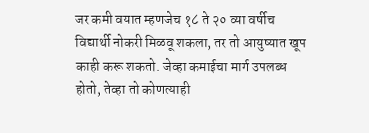जर कमी वयात म्हणजेच १८ ते २० व्या वर्षीच विद्यार्थी नोकरी मिळवू शकला, तर तो आयुष्यात खूप काही करू शकतो. जेव्हा कमाईचा मार्ग उपलब्ध होतो, तेव्हा तो कोणत्याही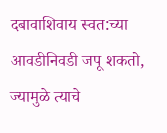दबावाशिवाय स्वत:च्या आवडीनिवडी जपू शकतो, ज्यामुळे त्याचे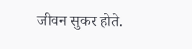जीवन सुकर होते.